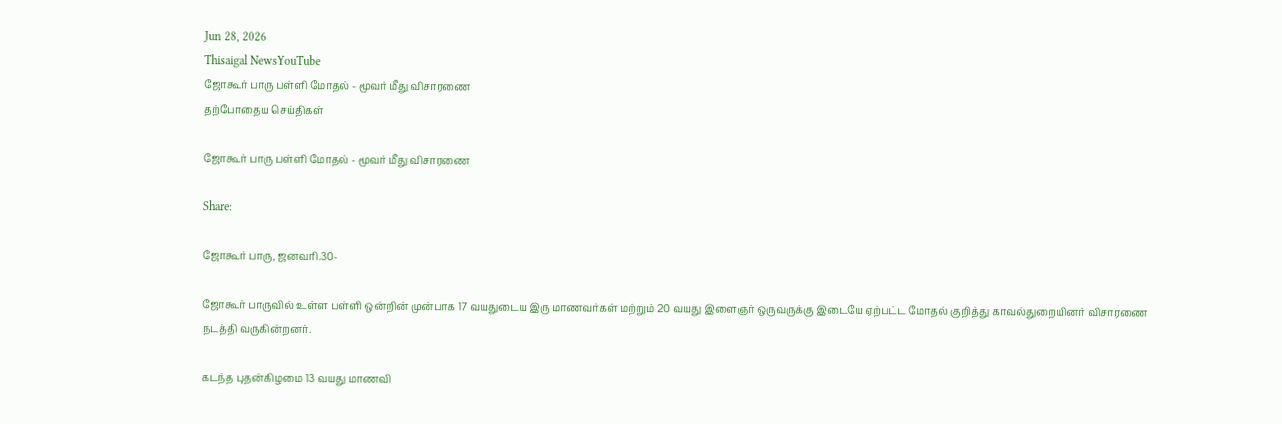Jun 28, 2026
Thisaigal NewsYouTube
ஜோகூர் பாரு பள்ளி மோதல் - மூவர் மீது விசாரணை
தற்போதைய செய்திகள்

ஜோகூர் பாரு பள்ளி மோதல் - மூவர் மீது விசாரணை

Share:

ஜோகூர் பாரு, ஜனவரி.30-

ஜோகூர் பாருவில் உள்ள பள்ளி ஒன்றின் முன்பாக 17 வயதுடைய இரு மாணவர்கள் மற்றும் 20 வயது இளைஞர் ஒருவருக்கு இடையே ஏற்பட்ட மோதல் குறித்து காவல்துறையினர் விசாரணை நடத்தி வருகின்றனர்.

கடந்த புதன்கிழமை 13 வயது மாணவி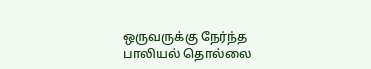ஒருவருக்கு நேர்ந்த பாலியல் தொல்லை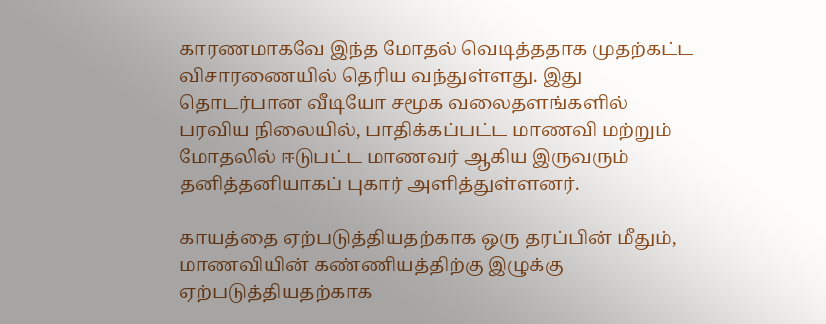காரணமாகவே இந்த மோதல் வெடித்ததாக முதற்கட்ட விசாரணையில் தெரிய வந்துள்ளது. இது தொடர்பான வீடியோ சமூக வலைதளங்களில் பரவிய நிலையில், பாதிக்கப்பட்ட மாணவி மற்றும் மோதலில் ஈடுபட்ட மாணவர் ஆகிய இருவரும் தனித்தனியாகப் புகார் அளித்துள்ளனர்.

காயத்தை ஏற்படுத்தியதற்காக ஒரு தரப்பின் மீதும், மாணவியின் கண்ணியத்திற்கு இழுக்கு ஏற்படுத்தியதற்காக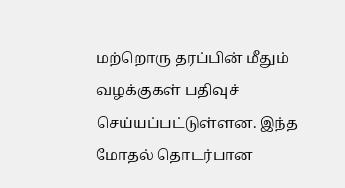மற்றொரு தரப்பின் மீதும் வழக்குகள் பதிவுச் செய்யப்பட்டுள்ளன. இந்த மோதல் தொடர்பான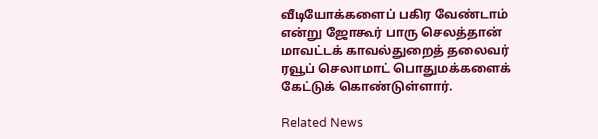வீடியோக்களைப் பகிர வேண்டாம் என்று ஜோகூர் பாரு செலத்தான் மாவட்டக் காவல்துறைத் தலைவர் ரவூப் செலாமாட் பொதுமக்களைக் கேட்டுக் கொண்டுள்ளார்.

Related News